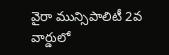వైరా మున్సిపాలిటీ 2వ వార్డులో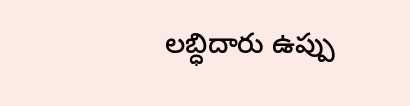లబ్ధిదారు ఉప్పు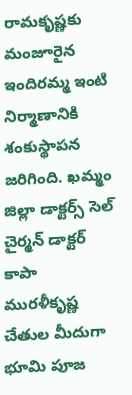రామకృష్ణకు మంజూరైన ఇందిరమ్మ ఇంటి నిర్మాణానికి శంకుస్థాపన జరిగింది. ఖమ్మం జిల్లా డాక్టర్స్ సెల్ చైర్మన్ డాక్టర్ కాపా మురళీకృష్ణ చేతుల మీదుగా భూమి పూజ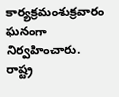కార్యక్రమంశుక్రవారం ఘనంగా నిర్వహించారు. రాష్ట్ర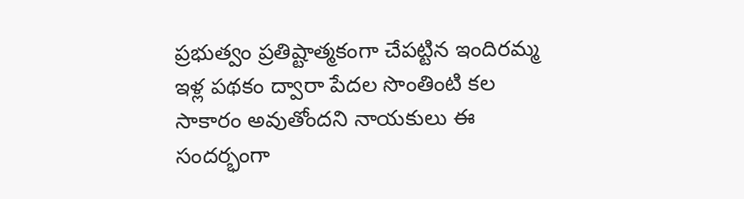ప్రభుత్వం ప్రతిష్టాత్మకంగా చేపట్టిన ఇందిరమ్మ ఇళ్ల పథకం ద్వారా పేదల సొంతింటి కల సాకారం అవుతోందని నాయకులు ఈ సందర్భంగా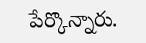పేర్కొన్నారు.